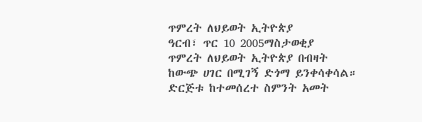ጥምረት ለህይወት ኢትዮጵያ
ዓርብ፣ ጥር 10 2005ማስታወቂያ
ጥምረት ለህይወት ኢትዮጵያ በብዛት ከውጭ ሀገር በሚገኝ ድጎማ ይንቀሳቀሳል።
ድርጅቱ ከተመሰረተ ስምንት አመት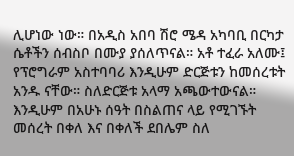ሊሆነው ነው። በአዲስ አበባ ሽሮ ሜዳ አካባቢ በርካታ ሴቶችን ሰብስቦ በሙያ ያሰለጥናል። አቶ ተፈራ አለሙ፤ የፕሮግራም አስተባባሪ እንዲሁም ድርጅቱን ከመሰረቱት አንዱ ናቸው። ስለድርጅቱ አላማ አጫውተውናል።
እንዲሁም በአሁኑ ሰዓት በስልጠና ላይ የሚገኙት መሰረት በቀለ እና በቀለች ደበሌም ስለ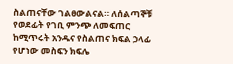ስልጠናቸው ገልፀውልናል። ለሰልጣኞቹ የወደፊት የገቢ ምንጭ ለመፍጠር ከሚጥሩት አንዱና የስልጠና ክፍል ኃላፊ የሆነው መስፍን ክፍሌ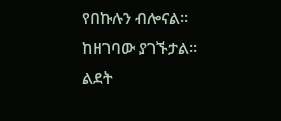የበኩሉን ብሎናል።
ከዘገባው ያገኙታል።
ልደት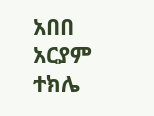አበበ
አርያም ተክሌ